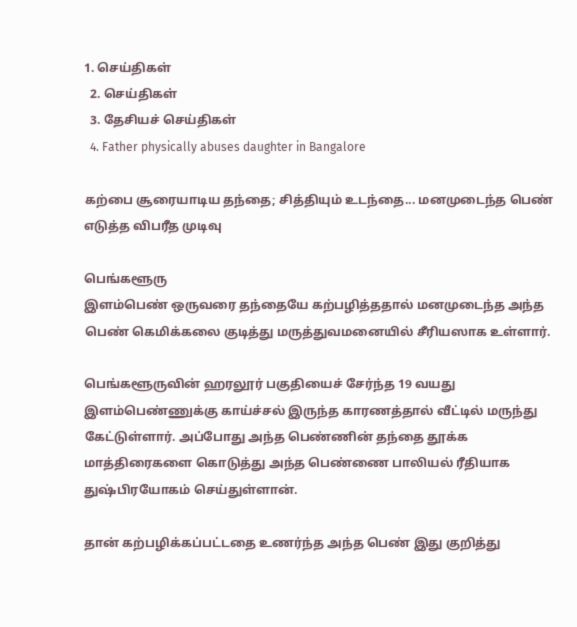1. செய்திகள்
  2. செய்திகள்
  3. தேசியச் செய்திகள்
  4. Father physically abuses daughter in Bangalore

கற்பை சூரையாடிய தந்தை; சித்தியும் உடந்தை... மனமுடைந்த பெண் எடுத்த விபரீத முடிவு

பெங்களூரு
இளம்பெண் ஒருவரை தந்தையே கற்பழித்ததால் மனமுடைந்த அந்த பெண் கெமிக்கலை குடித்து மருத்துவமனையில் சீரியஸாக உள்ளார்.

பெங்களூருவின் ஹரலூர் பகுதியைச் சேர்ந்த 19 வயது இளம்பெண்ணுக்கு காய்ச்சல் இருந்த காரணத்தால் வீட்டில் மருந்து கேட்டுள்ளார். அப்போது அந்த பெண்ணின் தந்தை தூக்க மாத்திரைகளை கொடுத்து அந்த பெண்ணை பாலியல் ரீதியாக துஷ்பிரயோகம் செய்துள்ளான்.

தான் கற்பழிக்கப்பட்டதை உணர்ந்த அந்த பெண் இது குறித்து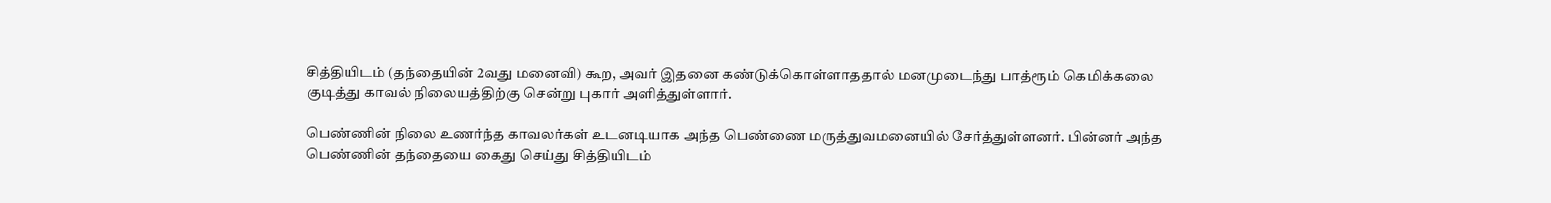சித்தியிடம் (தந்தையின் 2வது மனைவி) கூற, அவர் இதனை கண்டுக்கொள்ளாததால் மனமுடைந்து பாத்ரூம் கெமிக்கலை குடித்து காவல் நிலையத்திற்கு சென்று புகார் அளித்துள்ளார்.

பெண்ணின் நிலை உணர்ந்த காவலர்கள் உடனடியாக அந்த பெண்ணை மருத்துவமனையில் சேர்த்துள்ளனர். பின்னர் அந்த பெண்ணின் தந்தையை கைது செய்து சித்தியிடம்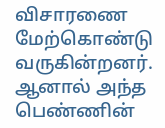விசாரணை மேற்கொண்டு வருகின்றனர். ஆனால் அந்த பெண்ணின்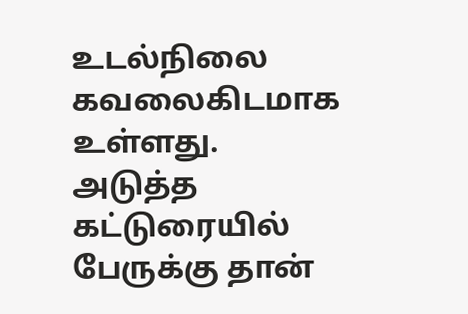உடல்நிலை கவலைகிடமாக உள்ளது.
அடுத்த கட்டுரையில்
பேருக்கு தான்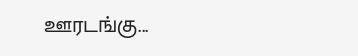ஊரடங்கு...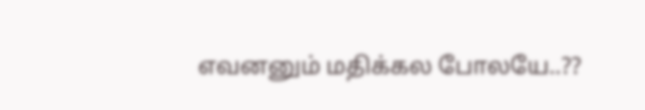எவனனும் மதிக்கல போலயே..??